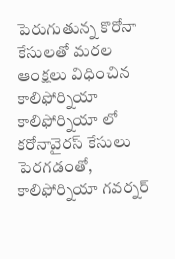పెరుగుతున్న కొరోనా కేసులతో మరల ఆంక్షలు విధించిన కాలిఫోర్నియా
కాలిఫోర్నియా లో కరోనావైరస్ కేసులు పెరగడంతో, కాలిఫోర్నియా గవర్నర్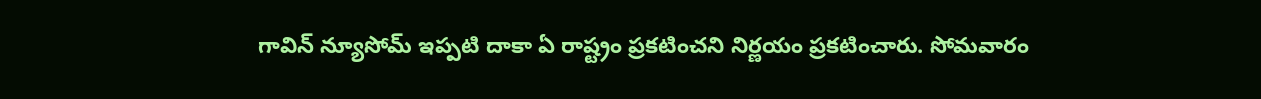గావిన్ న్యూసోమ్ ఇప్పటి దాకా ఏ రాష్ట్రం ప్రకటించని నిర్ణయం ప్రకటించారు. సోమవారం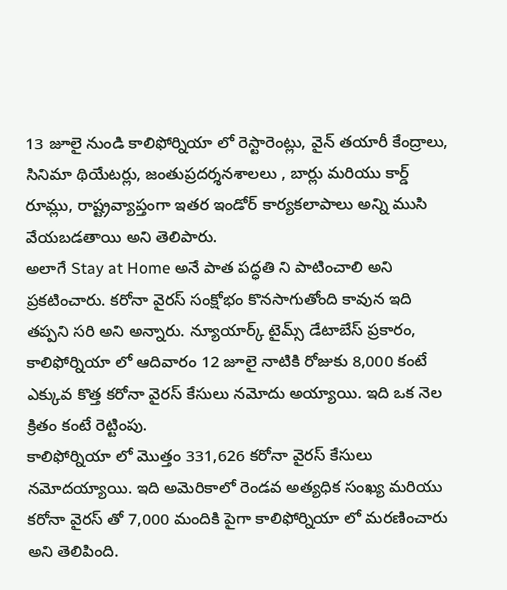13 జూలై నుండి కాలిఫోర్నియా లో రెస్టారెంట్లు, వైన్ తయారీ కేంద్రాలు, సినిమా థియేటర్లు, జంతుప్రదర్శనశాలలు , బార్లు మరియు కార్డ్ రూమ్లు, రాష్ట్రవ్యాప్తంగా ఇతర ఇండోర్ కార్యకలాపాలు అన్ని ముసి వేయబడతాయి అని తెలిపారు.
అలాగే Stay at Home అనే పాత పద్ధతి ని పాటించాలి అని ప్రకటించారు. కరోనా వైరస్ సంక్షోభం కొనసాగుతోంది కావున ఇది తప్పని సరి అని అన్నారు. న్యూయార్క్ టైమ్స్ డేటాబేస్ ప్రకారం, కాలిఫోర్నియా లో ఆదివారం 12 జూలై నాటికి రోజుకు 8,000 కంటే ఎక్కువ కొత్త కరోనా వైరస్ కేసులు నమోదు అయ్యాయి. ఇది ఒక నెల క్రితం కంటే రెట్టింపు.
కాలిఫోర్నియా లో మొత్తం 331,626 కరోనా వైరస్ కేసులు నమోదయ్యాయి. ఇది అమెరికాలో రెండవ అత్యధిక సంఖ్య మరియు కరోనా వైరస్ తో 7,000 మందికి పైగా కాలిఫోర్నియా లో మరణించారు అని తెలిపింది.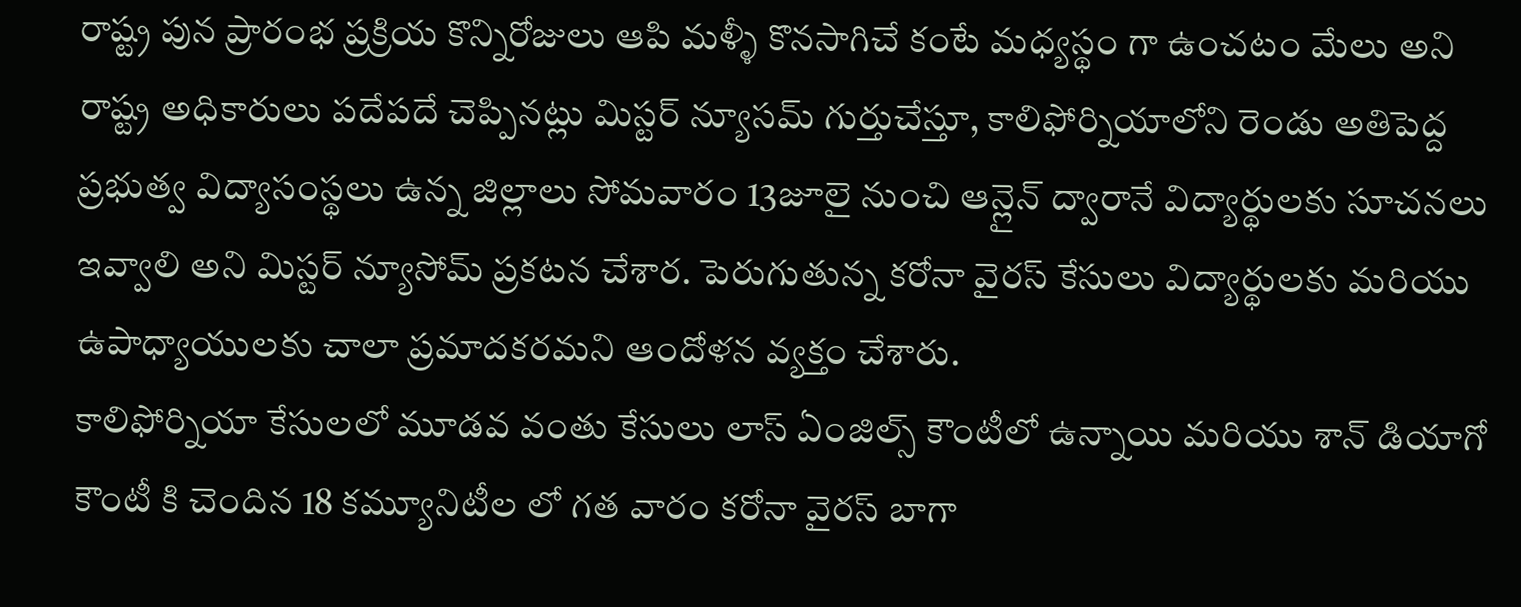రాష్ట్ర పున ప్రారంభ ప్రక్రియ కొన్నిరోజులు ఆపి మళ్ళీ కొనసాగిచే కంటే మధ్యస్థం గా ఉంచటం మేలు అని రాష్ట్ర అధికారులు పదేపదే చెప్పినట్లు మిస్టర్ న్యూసమ్ గుర్తుచేస్తూ, కాలిఫోర్నియాలోని రెండు అతిపెద్ద ప్రభుత్వ విద్యాసంస్థలు ఉన్న జిల్లాలు సోమవారం 13జూలై నుంచి ఆన్లైన్ ద్వారానే విద్యార్థులకు సూచనలు ఇవ్వాలి అని మిస్టర్ న్యూసోమ్ ప్రకటన చేశార. పెరుగుతున్న కరోనా వైరస్ కేసులు విద్యార్థులకు మరియు ఉపాధ్యాయులకు చాలా ప్రమాదకరమని ఆందోళన వ్యక్తం చేశారు.
కాలిఫోర్నియా కేసులలో మూడవ వంతు కేసులు లాస్ ఏంజిల్స్ కౌంటీలో ఉన్నాయి మరియు శాన్ డియాగో కౌంటీ కి చెందిన 18 కమ్యూనిటీల లో గత వారం కరోనా వైరస్ బాగా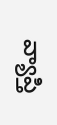వ్యాప్తి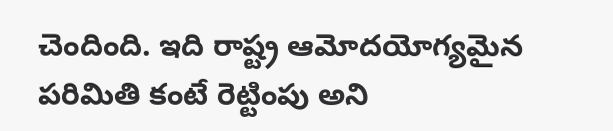చెందింది. ఇది రాష్ట్ర ఆమోదయోగ్యమైన పరిమితి కంటే రెట్టింపు అని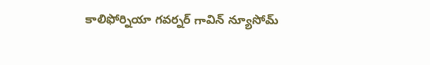కాలిఫోర్నియా గవర్నర్ గావిన్ న్యూసోమ్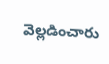వెల్లడించారు